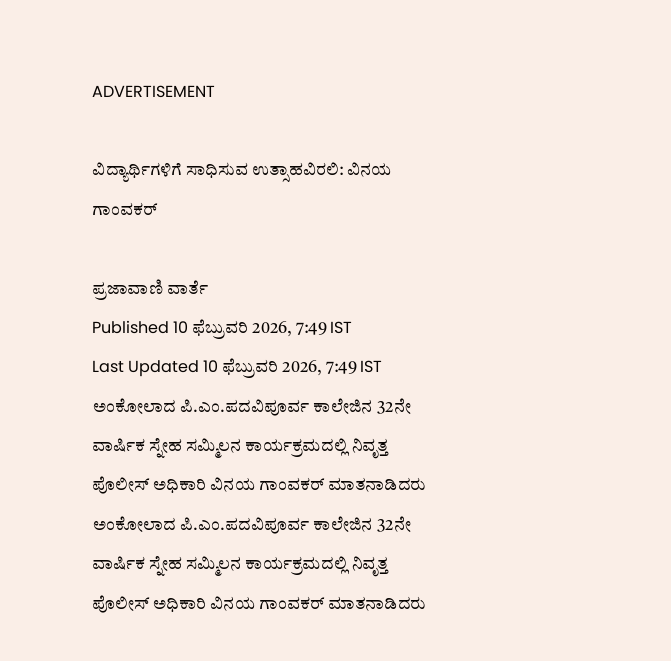ADVERTISEMENT

ವಿದ್ಯಾರ್ಥಿಗಳಿಗೆ ಸಾಧಿಸುವ ಉತ್ಸಾಹವಿರಲಿ: ವಿನಯ ಗಾಂವಕರ್

ಪ್ರಜಾವಾಣಿ ವಾರ್ತೆ
Published 10 ಫೆಬ್ರುವರಿ 2026, 7:49 IST
Last Updated 10 ಫೆಬ್ರುವರಿ 2026, 7:49 IST
ಅಂಕೋಲಾದ ಪಿ.ಎಂ.ಪದವಿಪೂರ್ವ ಕಾಲೇಜಿನ 32ನೇ ವಾರ್ಷಿಕ ಸ್ನೇಹ ಸಮ್ಮಿಲನ ಕಾರ್ಯಕ್ರಮದಲ್ಲಿ ನಿವೃತ್ತ ಪೊಲೀಸ್ ಅಧಿಕಾರಿ ವಿನಯ ಗಾಂವಕರ್ ಮಾತನಾಡಿದರು
ಅಂಕೋಲಾದ ಪಿ.ಎಂ.ಪದವಿಪೂರ್ವ ಕಾಲೇಜಿನ 32ನೇ ವಾರ್ಷಿಕ ಸ್ನೇಹ ಸಮ್ಮಿಲನ ಕಾರ್ಯಕ್ರಮದಲ್ಲಿ ನಿವೃತ್ತ ಪೊಲೀಸ್ ಅಧಿಕಾರಿ ವಿನಯ ಗಾಂವಕರ್ ಮಾತನಾಡಿದರು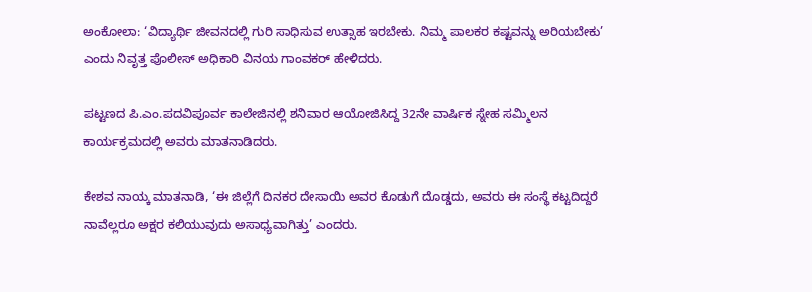ಅಂಕೋಲಾ: ‘ವಿದ್ಯಾರ್ಥಿ ಜೀವನದಲ್ಲಿ ಗುರಿ ಸಾಧಿಸುವ ಉತ್ಸಾಹ ಇರಬೇಕು. ನಿಮ್ಮ ಪಾಲಕರ ಕಷ್ಟವನ್ನು ಅರಿಯಬೇಕು’ ಎಂದು ನಿವೃತ್ತ ಪೊಲೀಸ್ ಅಧಿಕಾರಿ ವಿನಯ ಗಾಂವಕರ್ ಹೇಳಿದರು.

ಪಟ್ಟಣದ ಪಿ.ಎಂ.ಪದವಿಪೂರ್ವ ಕಾಲೇಜಿನಲ್ಲಿ ಶನಿವಾರ ಆಯೋಜಿಸಿದ್ದ 32ನೇ ವಾರ್ಷಿಕ ಸ್ನೇಹ ಸಮ್ಮಿಲನ ಕಾರ್ಯಕ್ರಮದಲ್ಲಿ ಅವರು ಮಾತನಾಡಿದರು.

ಕೇಶವ ನಾಯ್ಕ ಮಾತನಾಡಿ, ‘ಈ ಜಿಲ್ಲೆಗೆ ದಿನಕರ ದೇಸಾಯಿ ಅವರ ಕೊಡುಗೆ ದೊಡ್ಡದು, ಅವರು ಈ ಸಂಸ್ಥೆ ಕಟ್ಟದಿದ್ದರೆ ನಾವೆಲ್ಲರೂ ಅಕ್ಷರ ಕಲಿಯುವುದು ಅಸಾಧ್ಯವಾಗಿತ್ತು’ ಎಂದರು.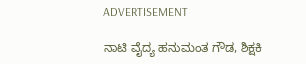ADVERTISEMENT

ನಾಟಿ ವೈದ್ಯ ಹನುಮಂತ ಗೌಡ, ಶಿಕ್ಷಕಿ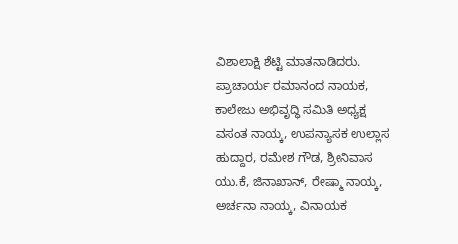ವಿಶಾಲಾಕ್ಷಿ ಶೆಟ್ಟಿ ಮಾತನಾಡಿದರು. ಪ್ರಾಚಾರ್ಯ ರಮಾನಂದ ನಾಯಕ, ಕಾಲೇಜು ಅಭಿವೃದ್ಧಿ ಸಮಿತಿ ಅಧ್ಯಕ್ಷ ವಸಂತ ನಾಯ್ಕ, ಉಪನ್ಯಾಸಕ ಉಲ್ಲಾಸ ಹುದ್ದಾರ, ರಮೇಶ ಗೌಡ, ಶ್ರೀನಿವಾಸ ಯು.ಕೆ, ಜಿನಾಖಾನ್, ರೇಷ್ಮಾ ನಾಯ್ಕ, ಅರ್ಚನಾ ನಾಯ್ಕ, ವಿನಾಯಕ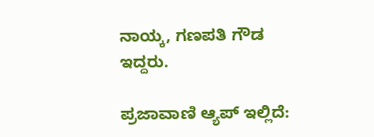ನಾಯ್ಕ, ಗಣಪತಿ ಗೌಡ ಇದ್ದರು.

ಪ್ರಜಾವಾಣಿ ಆ್ಯಪ್ ಇಲ್ಲಿದೆ: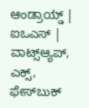ಆಂಡ್ರಾಯ್ಡ್ | ಐಒಎಸ್ | ವಾಟ್ಸ್ಆ್ಯಪ್, ಎಕ್ಸ್, ಫೇಸ್‌ಬುಕ್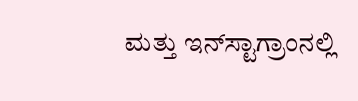ಮತ್ತು ಇನ್‌ಸ್ಟಾಗ್ರಾಂನಲ್ಲಿ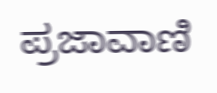ಪ್ರಜಾವಾಣಿ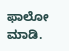ಫಾಲೋ ಮಾಡಿ.